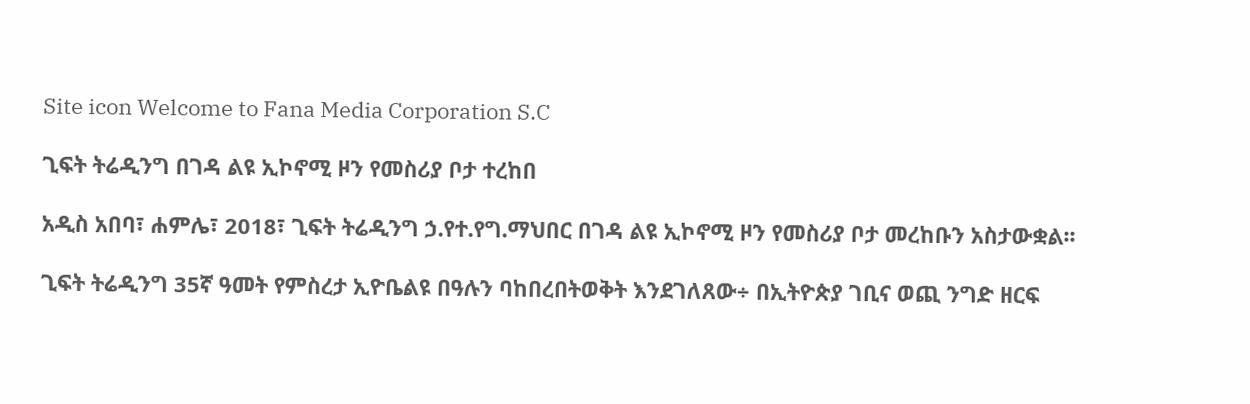Site icon Welcome to Fana Media Corporation S.C

ጊፍት ትሬዲንግ በገዳ ልዩ ኢኮኖሚ ዞን የመስሪያ ቦታ ተረከበ

አዲስ አበባ፣ ሐምሌ፣ 2018፣ ጊፍት ትሬዲንግ ኃ.የተ.የግ.ማህበር በገዳ ልዩ ኢኮኖሚ ዞን የመስሪያ ቦታ መረከቡን አስታውቋል፡፡

ጊፍት ትሬዲንግ 35ኛ ዓመት የምስረታ ኢዮቤልዩ በዓሉን ባከበረበትወቅት እንደገለጸው÷ በኢትዮጵያ ገቢና ወጪ ንግድ ዘርፍ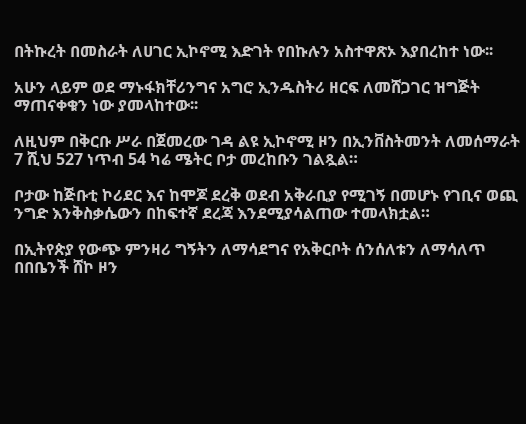በትኩረት በመስራት ለሀገር ኢኮኖሚ እድገት የበኩሉን አስተዋጽኦ እያበረከተ ነው፡፡

አሁን ላይም ወደ ማኑፋክቸሪንግና አግሮ ኢንዱስትሪ ዘርፍ ለመሸጋገር ዝግጅት ማጠናቀቁን ነው ያመላከተው፡፡

ለዚህም በቅርቡ ሥራ በጀመረው ገዳ ልዩ ኢኮኖሚ ዞን በኢንቨስትመንት ለመሰማራት 7 ሺህ 527 ነጥብ 54 ካሬ ሜትር ቦታ መረከቡን ገልጿል።

ቦታው ከጅቡቲ ኮሪደር እና ከሞጆ ደረቅ ወደብ አቅራቢያ የሚገኝ በመሆኑ የገቢና ወጪ ንግድ እንቅስቃሴውን በከፍተኛ ደረጃ እንደሚያሳልጠው ተመላክቷል።

በኢትየጵያ የውጭ ምንዛሪ ግኝትን ለማሳደግና የአቅርቦት ሰንሰለቱን ለማሳለጥ በበቤንች ሸኮ ዞን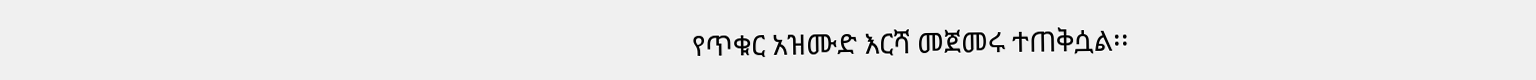የጥቁር አዝሙድ እርሻ መጀመሩ ተጠቅሷል፡፡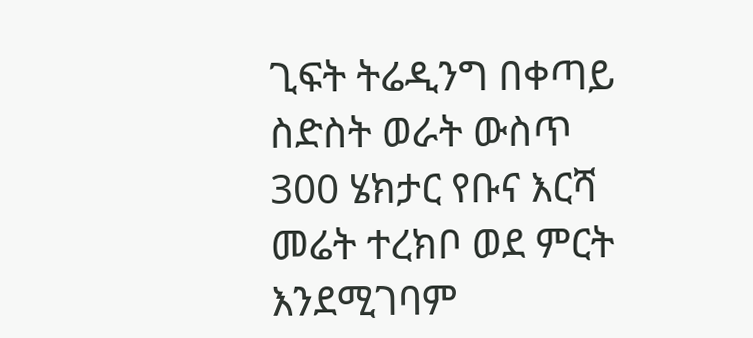ጊፍት ትሬዲንግ በቀጣይ ስድስት ወራት ውስጥ 300 ሄክታር የቡና እርሻ መሬት ተረክቦ ወደ ምርት እንደሚገባም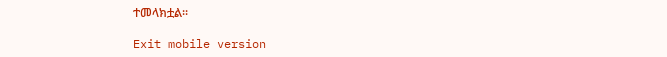ተመላክቷል፡፡

Exit mobile version